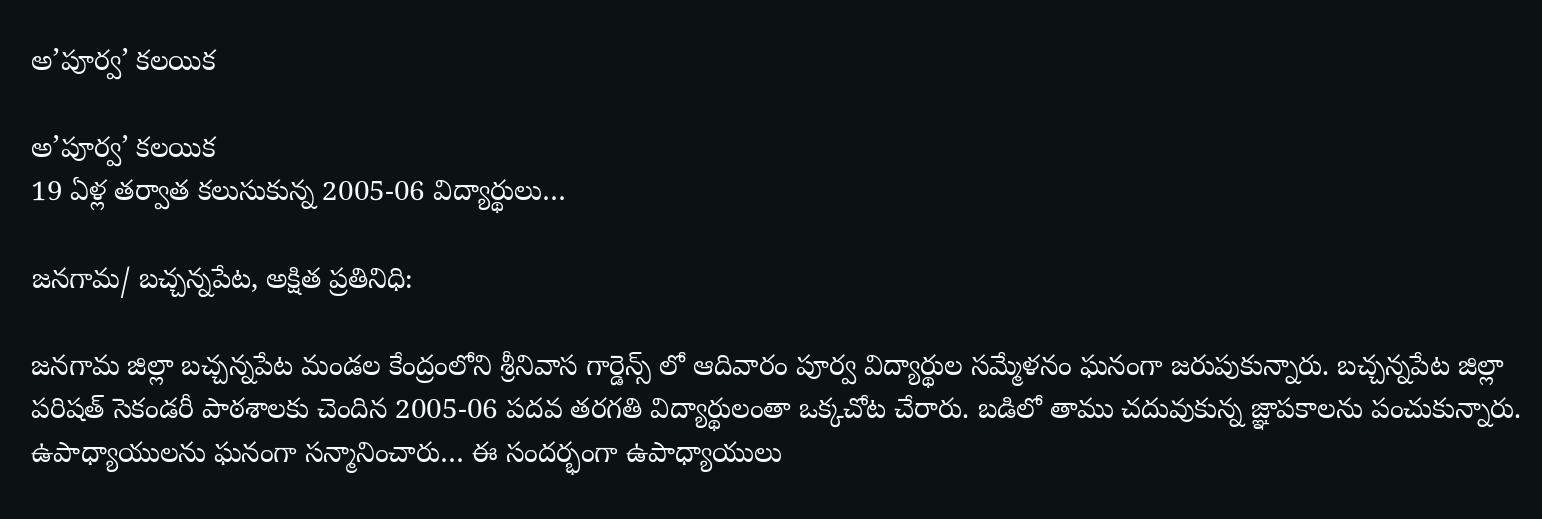అ’పూర్వ’ కలయిక

అ’పూర్వ’ కలయిక
19 ఏళ్ల తర్వాత కలుసుకున్న 2005-06 విద్యార్థులు…

జనగామ/ బచ్చన్నపేట, అక్షిత ప్రతినిధి:

జనగామ జిల్లా బచ్చన్నపేట మండల కేంద్రంలోని శ్రీనివాస గార్డెన్స్ లో ఆదివారం పూర్వ విద్యార్థుల సమ్మేళనం ఘనంగా జరుపుకున్నారు. బచ్చన్నపేట జిల్లా పరిషత్ సెకండరీ పాఠశాలకు చెందిన 2005-06 పదవ తరగతి విద్యార్థులంతా ఒక్కచోట చేరారు. బడిలో తాము చదువుకున్న జ్ఞాపకాలను పంచుకున్నారు. ఉపాధ్యాయులను ఘనంగా సన్మానించారు… ఈ సందర్భంగా ఉపాధ్యాయులు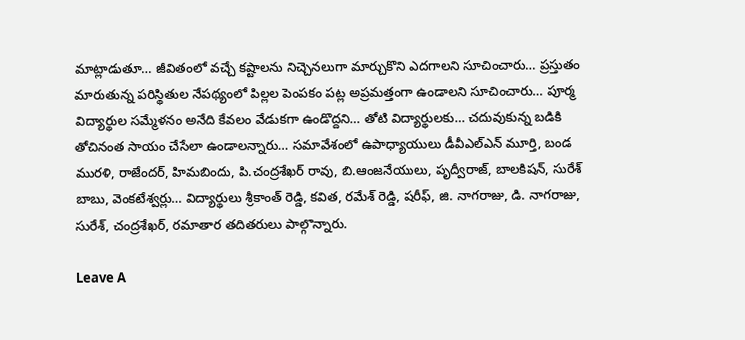మాట్లాడుతూ… జీవితంలో వచ్చే కష్టాలను నిచ్చెనలుగా మార్చుకొని ఎదగాలని సూచించారు… ప్రస్తుతం మారుతున్న పరిస్థితుల నేపథ్యంలో పిల్లల పెంపకం‌ పట్ల అప్రమత్తంగా ఉండాలని సూచించారు… పూర్మ విద్యార్థుల సమ్మేళనం అనేది కేవలం వేడుకగా ఉండొద్దని… తోటి విద్యార్థులకు… చదువుకున్న బడికి తోచినంత సాయం చేసేలా ఉండాలన్నారు… సమావేశంలో ఉపాధ్యాయులు డీవీఎల్ఎన్ మూర్తి, బండ మురళి, రాజేందర్, హిమబిందు, పి.చంద్రశేఖర్ రావు, బి.ఆంజనేయులు, పృద్వీరాజ్, బాలకిషన్, సురేశ్ బాబు, వెంకటేశ్వర్లు… విద్యార్థులు శ్రీకాంత్ రెడ్డి, కవిత, రమేశ్ రెడ్డి, షరీఫ్, జి. నాగరాజు, డి. నాగరాజు, సురేశ్, చంద్రశేఖర్, రమాతార తదితరులు పాల్గొన్నారు.

Leave A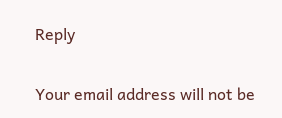Reply

Your email address will not be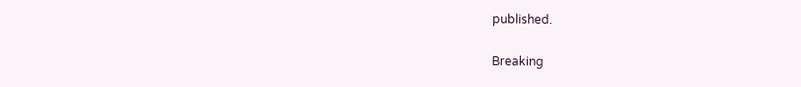published.

Breaking